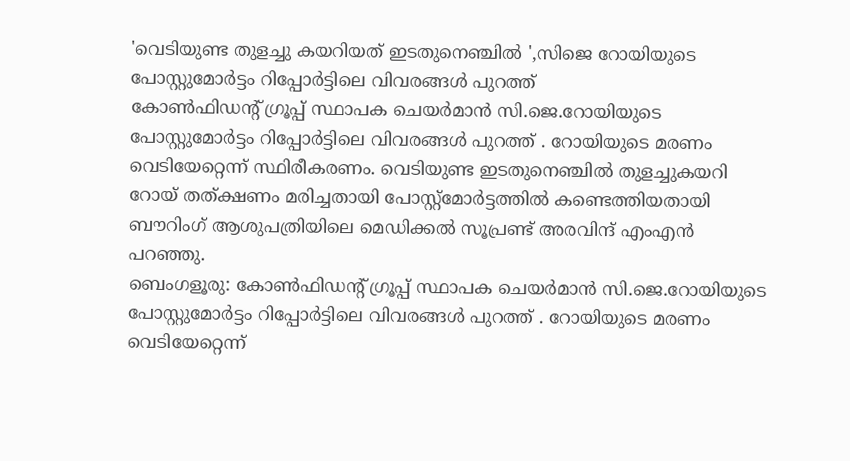'വെടിയുണ്ട തുളച്ചു കയറിയത് ഇടതുനെഞ്ചിൽ ',സിജെ റോയിയുടെ പോസ്റ്റുമോർട്ടം റിപ്പോർട്ടിലെ വിവരങ്ങൾ പുറത്ത്
കോൺഫിഡന്റ് ഗ്രൂപ്പ് സ്ഥാപക ചെയർമാൻ സി.ജെ.റോയിയുടെ പോസ്റ്റുമോർട്ടം റിപ്പോർട്ടിലെ വിവരങ്ങൾ പുറത്ത് . റോയിയുടെ മരണം വെടിയേറ്റെന്ന് സ്ഥിരീകരണം. വെടിയുണ്ട ഇടതുനെഞ്ചിൽ തുളച്ചുകയറി റോയ് തത്ക്ഷണം മരിച്ചതായി പോസ്റ്റ്മോർട്ടത്തിൽ കണ്ടെത്തിയതായി ബൗറിംഗ് ആശുപത്രിയിലെ മെഡിക്കൽ സൂപ്രണ്ട് അരവിന്ദ് എംഎൻ പറഞ്ഞു.
ബെംഗളൂരു: കോൺഫിഡന്റ് ഗ്രൂപ്പ് സ്ഥാപക ചെയർമാൻ സി.ജെ.റോയിയുടെ പോസ്റ്റുമോർട്ടം റിപ്പോർട്ടിലെ വിവരങ്ങൾ പുറത്ത് . റോയിയുടെ മരണം വെടിയേറ്റെന്ന്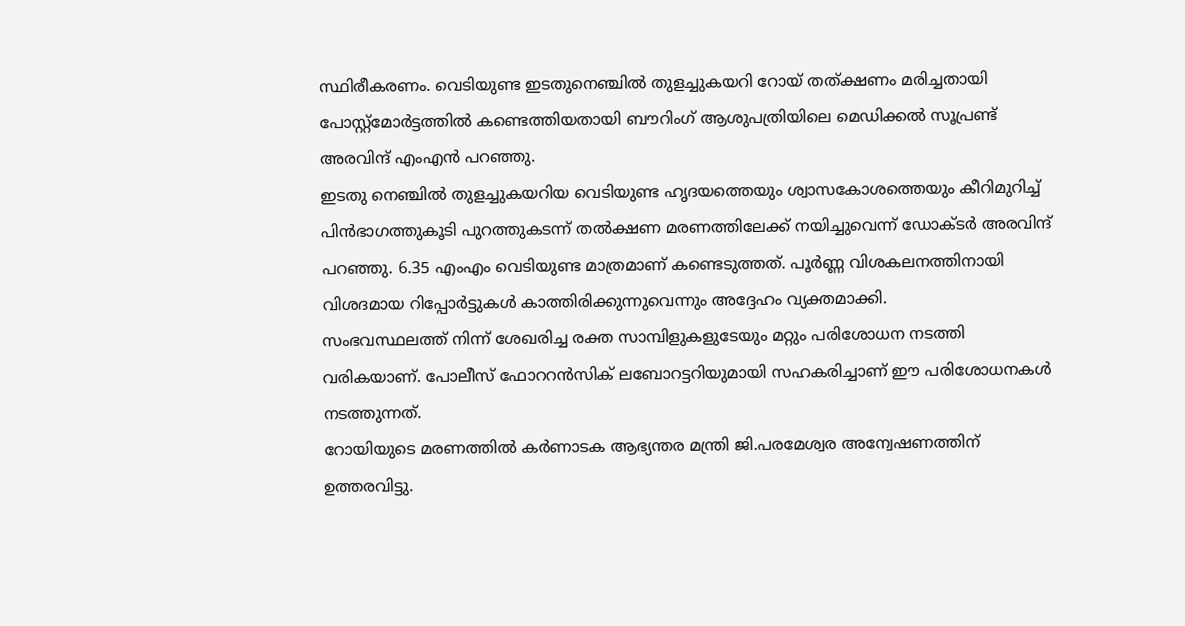സ്ഥിരീകരണം. വെടിയുണ്ട ഇടതുനെഞ്ചിൽ തുളച്ചുകയറി റോയ് തത്ക്ഷണം മരിച്ചതായി പോസ്റ്റ്മോർട്ടത്തിൽ കണ്ടെത്തിയതായി ബൗറിംഗ് ആശുപത്രിയിലെ മെഡിക്കൽ സൂപ്രണ്ട് അരവിന്ദ് എംഎൻ പറഞ്ഞു.
ഇടതു നെഞ്ചിൽ തുളച്ചുകയറിയ വെടിയുണ്ട ഹൃദയത്തെയും ശ്വാസകോശത്തെയും കീറിമുറിച്ച് പിൻഭാഗത്തുകൂടി പുറത്തുകടന്ന് തൽക്ഷണ മരണത്തിലേക്ക് നയിച്ചുവെന്ന് ഡോക്ടർ അരവിന്ദ് പറഞ്ഞു. 6.35 എംഎം വെടിയുണ്ട മാത്രമാണ് കണ്ടെടുത്തത്. പൂർണ്ണ വിശകലനത്തിനായി വിശദമായ റിപ്പോർട്ടുകൾ കാത്തിരിക്കുന്നുവെന്നും അദ്ദേഹം വ്യക്തമാക്കി.
സംഭവസ്ഥലത്ത് നിന്ന് ശേഖരിച്ച രക്ത സാമ്പിളുകളുടേയും മറ്റും പരിശോധന നടത്തി വരികയാണ്. പോലീസ് ഫോററൻസിക് ലബോറട്ടറിയുമായി സഹകരിച്ചാണ് ഈ പരിശോധനകൾ നടത്തുന്നത്.
റോയിയുടെ മരണത്തിൽ കർണാടക ആഭ്യന്തര മന്ത്രി ജി.പരമേശ്വര അന്വേഷണത്തിന് ഉത്തരവിട്ടു.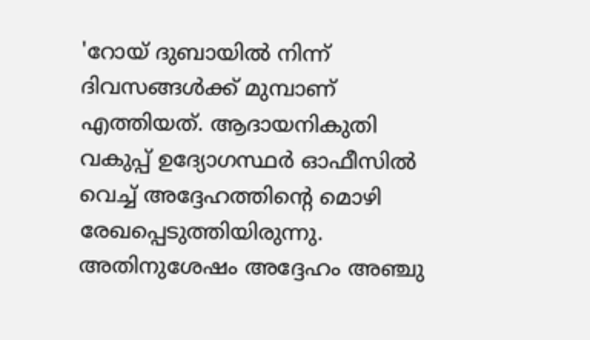'റോയ് ദുബായിൽ നിന്ന് ദിവസങ്ങൾക്ക് മുമ്പാണ് എത്തിയത്. ആദായനികുതി വകുപ്പ് ഉദ്യോഗസ്ഥർ ഓഫീസിൽ വെച്ച് അദ്ദേഹത്തിന്റെ മൊഴി രേഖപ്പെടുത്തിയിരുന്നു. അതിനുശേഷം അദ്ദേഹം അഞ്ചു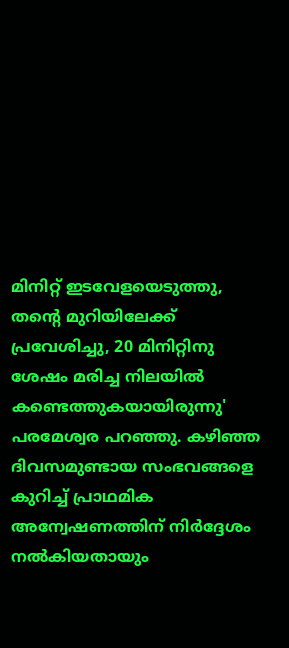മിനിറ്റ് ഇടവേളയെടുത്തു, തന്റെ മുറിയിലേക്ക് പ്രവേശിച്ചു, 20 മിനിറ്റിനു ശേഷം മരിച്ച നിലയിൽ കണ്ടെത്തുകയായിരുന്നു' പരമേശ്വര പറഞ്ഞു. കഴിഞ്ഞ ദിവസമുണ്ടായ സംഭവങ്ങളെ കുറിച്ച് പ്രാഥമിക അന്വേഷണത്തിന് നിർദ്ദേശം നൽകിയതായും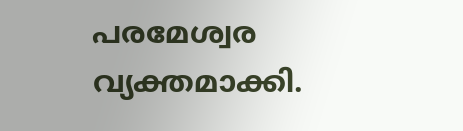പരമേശ്വര വ്യക്തമാക്കി.